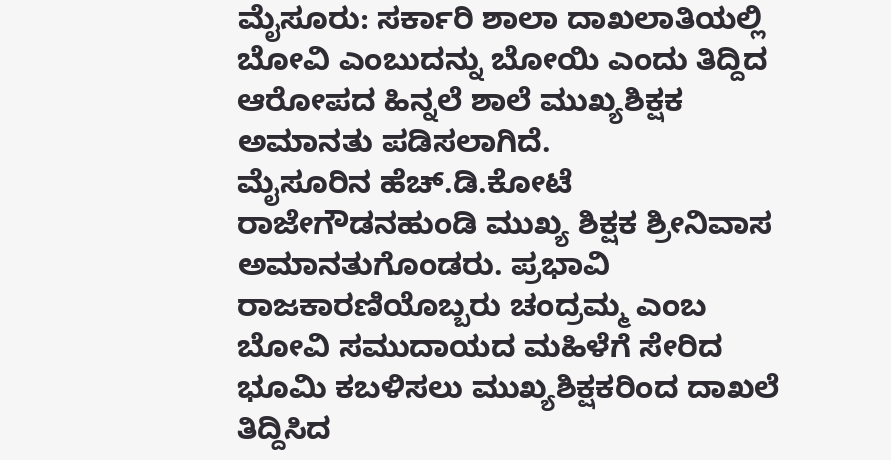ಮೈಸೂರು: ಸರ್ಕಾರಿ ಶಾಲಾ ದಾಖಲಾತಿಯಲ್ಲಿ ಬೋವಿ ಎಂಬುದನ್ನು ಬೋಯಿ ಎಂದು ತಿದ್ದಿದ ಆರೋಪದ ಹಿನ್ನಲೆ ಶಾಲೆ ಮುಖ್ಯಶಿಕ್ಷಕ ಅಮಾನತು ಪಡಿಸಲಾಗಿದೆ.
ಮೈಸೂರಿನ ಹೆಚ್.ಡಿ.ಕೋಟೆ ರಾಜೇಗೌಡನಹುಂಡಿ ಮುಖ್ಯ ಶಿಕ್ಷಕ ಶ್ರೀನಿವಾಸ ಅಮಾನತುಗೊಂಡರು. ಪ್ರಭಾವಿ ರಾಜಕಾರಣಿಯೊಬ್ಬರು ಚಂದ್ರಮ್ಮ ಎಂಬ ಬೋವಿ ಸಮುದಾಯದ ಮಹಿಳೆಗೆ ಸೇರಿದ ಭೂಮಿ ಕಬಳಿಸಲು ಮುಖ್ಯಶಿಕ್ಷಕರಿಂದ ದಾಖಲೆ ತಿದ್ದಿಸಿದ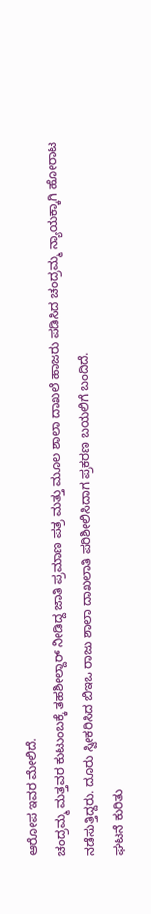ಆರೋಪ ಇವರ ಮೇಲಿದೆ.
ಚಂದ್ರಮ್ಮ ಮತ್ತವರ ಕುಟುಂಬಕ್ಕೆ ತಹಶೀಲ್ದಾರ್ ನೀಡಿದ್ದ ಜಾತಿ ಪ್ರಮಾಣ ಪತ್ರ ಮತ್ತು ಮೂಲ ಶಾಲಾ ದಾಖಲೆ ಹಾಜರು ಪಡಿಸಿದ ಚಂದ್ರಮ್ಮ ನ್ಯಾಯಕ್ಕಾಗಿ ಹೋರಾಟ ನಡೆಸುತ್ತಿದ್ದರು. ದೂರು ಸ್ವೀಕರಿಸಿದ ಬಿಇಒ ರಾಜು ಶಾಲಾ ದಾಖಲಾತಿ ಪರಿಶೀಲಿಸಿದಾಗ ಪ್ರಕರಣ ಬಯಲಿಗೆ ಬಂದಿದೆ.
ಘಟನೆ ಕುರಿತು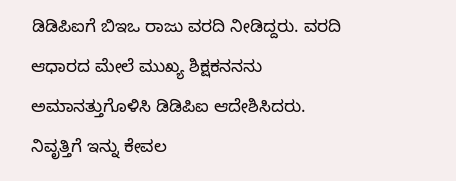ಡಿಡಿಪಿಐಗೆ ಬಿಇಒ ರಾಜು ವರದಿ ನೀಡಿದ್ದರು. ವರದಿ ಆಧಾರದ ಮೇಲೆ ಮುಖ್ಯ ಶಿಕ್ಷಕನನನು ಅಮಾನತ್ತುಗೊಳಿಸಿ ಡಿಡಿಪಿಐ ಆದೇಶಿಸಿದರು. ನಿವೃತ್ತಿಗೆ ಇನ್ನು ಕೇವಲ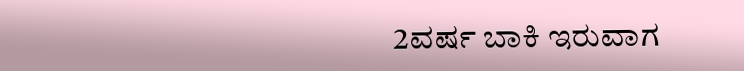2ವರ್ಷ ಬಾಕಿ ಇರುವಾಗ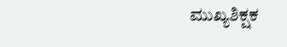ಮುಖ್ಯಶಿಕ್ಷಕ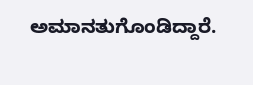ಅಮಾನತುಗೊಂಡಿದ್ದಾರೆ.